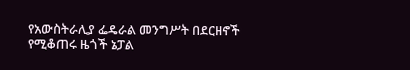የአውስትራሊያ ፌዴራል መንግሥት በደርዘኖች የሚቆጠሩ ዜጎች ኔፓል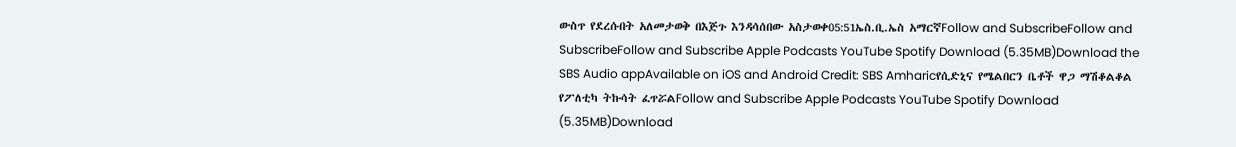ውስጥ የደረሱበት አለመታወቅ በእጅጉ እንዳሳሰበው አስታወቀ05:51ኤስ.ቢ.ኤስ አማርኛFollow and SubscribeFollow and SubscribeFollow and Subscribe Apple Podcasts YouTube Spotify Download (5.35MB)Download the SBS Audio appAvailable on iOS and Android Credit: SBS Amharicየሲድኒና የሜልበርን ቤቶች ዋጋ ማሽቆልቆል የፖለቲካ ትኩሳት ፈጥሯልFollow and Subscribe Apple Podcasts YouTube Spotify Download (5.35MB)Download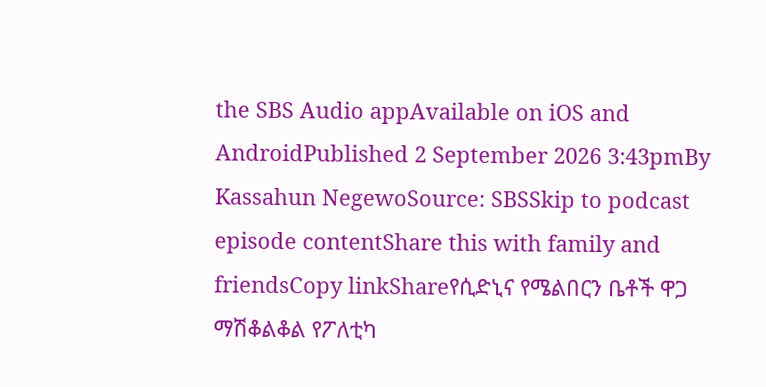the SBS Audio appAvailable on iOS and AndroidPublished 2 September 2026 3:43pmBy Kassahun NegewoSource: SBSSkip to podcast episode contentShare this with family and friendsCopy linkShareየሲድኒና የሜልበርን ቤቶች ዋጋ ማሽቆልቆል የፖለቲካ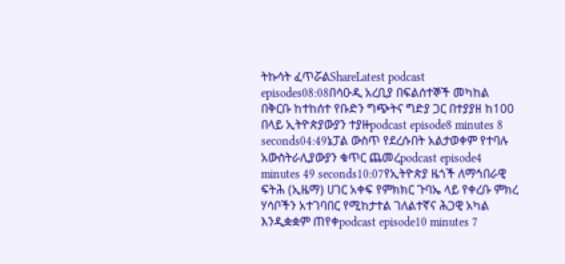ትኩሳት ፈጥሯልShareLatest podcast episodes08:08በሳዑዲ አረቢያ በፍልሰተኞች መካከል በቅርቡ ከተከሰተ የቡድን ግጭትና ግድያ ጋር በተያያዘ ከ100 በላይ ኢትዮጵያውያን ተያዙpodcast episode8 minutes 8 seconds04:49ኔፓል ውስጥ የደረሱበት አልታወቀም የተባሉ አውስትራሊያውያን ቁጥር ጨመረpodcast episode4 minutes 49 seconds10:07የኢትዮጵያ ዜጎች ለማኅበራዊ ፍትሕ (ኢዜማ) ሀገር አቀፍ የምክክር ጉባኤ ላይ የቀረቡ ምክረ ሃሳቦችን አተገባበር የሚከታተል ገለልተኛና ሕጋዊ አካል እንዲቋቋም ጠየቀpodcast episode10 minutes 7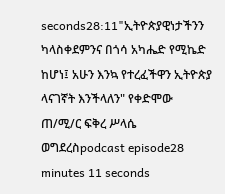seconds28:11"ኢትዮጵያዊነታችንን ካላስቀደምንና በጎሳ አካሔድ የሚኬድ ከሆነ፤ አሁን እንኳ የተረፈችዋን ኢትዮጵያ ላናገኛት እንችላለን" የቀድሞው ጠ/ሚ/ር ፍቅረ ሥላሴ ወግደረስpodcast episode28 minutes 11 seconds